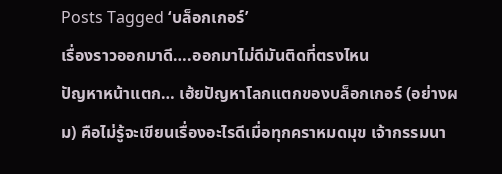Posts Tagged ‘บล็อกเกอร์’
เรื่องราวออกมาดี….ออกมาไม่ดีมันติดที่ตรงไหน
ปัญหาหน้าแตก… เฮ้ยปัญหาโลกแตกของบล็อกเกอร์ (อย่างผม) คือไม่รู้จะเขียนเรื่องอะไรดีเมื่อทุกคราหมดมุข เจ้ากรรมนา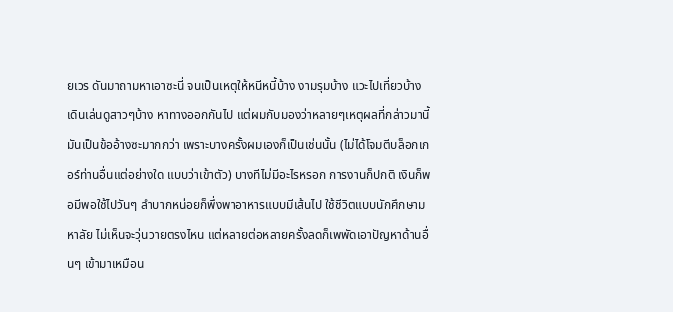ยเวร ดันมาถามหาเอาซะนี่ จนเป็นเหตุให้หนีหนี้บ้าง งามรุมบ้าง แวะไปเที่ยวบ้าง เดินเล่นดูสาวๆบ้าง หาทางออกกันไป แต่ผมกับมองว่าหลายๆเหตุผลที่กล่าวมานี้ มันเป็นข้ออ้างซะมากกว่า เพราะบางครั้งผมเองก็เป็นเช่นนั้น (ไม่ได้โจมตีบล็อกเกอร์ท่านอื่นแต่อย่างใด แบบว่าเข้าตัว) บางทีไม่มีอะไรหรอก การงานก็ปกติ เงินก็พอมีพอใช้ไปวันๆ ลำบากหน่อยก็พึ่งพาอาหารแบบมีเส้นไป ใช้ชีวิตแบบนักศึกษามหาลัย ไม่เห็นจะวุ่นวายตรงไหน แต่หลายต่อหลายครั้งลดก็เพพัดเอาปัญหาด้านอื่นๆ เข้ามาเหมือน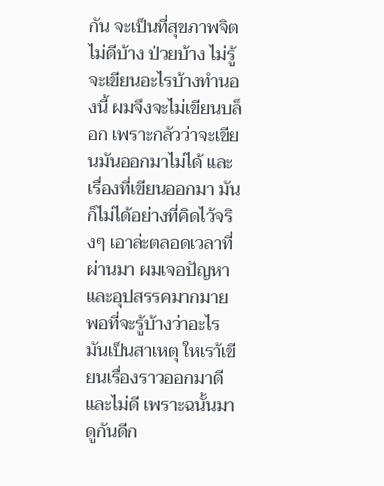กัน จะเป็นที่สุขภาพจิตไม่ดีบ้าง ป่วยบ้าง ไม่รู้จะเขียนอะไรบ้างทำนองนี้ ผมจึงจะไม่เขียนบล็อก เพราะกลัวว่าจะเขียนมันออกมาไม่ได้ และเรื่องที่เขียนออกมา มันก็ไม่ได้อย่างที่คิดไว้จริงๆ เอาล่ะตลอดเวลาที่ผ่านมา ผมเจอปัญหาและอุปสรรคมากมาย พอที่จะรู้บ้างว่าอะไรมันเป็นสาเหตุ ใหเรา้เขียนเรื่องราวออกมาดี และไม่ดี เพราะฉนั้นมาดูกันดีก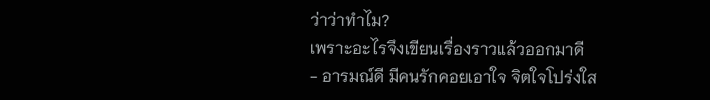ว่าว่าทำไม?
เพราะอะไรจึงเขียนเรื่องราวแล้วออกมาดี
- อารมณ์ดี มีคนรักคอยเอาใจ จิตใจโปร่งใส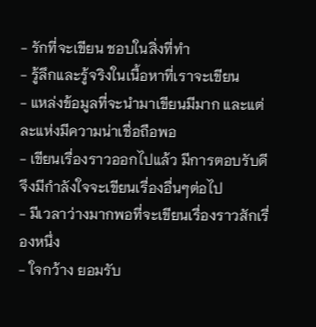- รักที่จะเขียน ชอบในสิ่งที่ทำ
- รู้ลึกและรู้จริงในเนื้อหาที่เราจะเขียน
- แหล่งข้อมูลที่จะนำมาเขียนมีมาก และแต่ละแห่งมีความน่าเชื่อถือพอ
- เขียนเรื่องราวออกไปแล้ว มีการตอบรับดี จึงมีกำลังใจจะเขียนเรื่องอื่นๆต่อไป
- มีเวลาว่างมากพอที่จะเขียนเรื่องราวสักเรื่องหนึ่ง
- ใจกว้าง ยอมรับ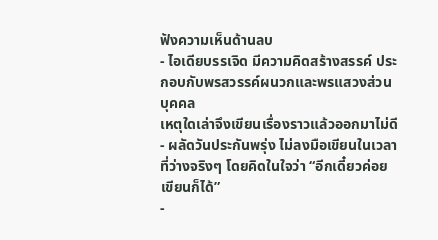ฟังความเห็นด้านลบ
- ไอเดียบรรเจิด มีความคิดสร้างสรรค์ ประกอบกับพรสวรรค์ผนวกและพรแสวงส่วนบุคคล
เหตุใดเล่าจึงเขียนเรื่องราวแล้วออกมาไม่ดี
- ผลัดวันประกันพรุ่ง ไม่ลงมือเขียนในเวลาที่ว่างจริงๆ โดยคิดในใจว่า “อีกเดี๋ยวค่อยเขียนก็ได้”
-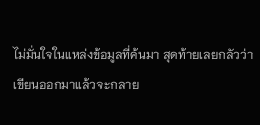ไม่มั่นใจในแหล่งข้อมูลที่ค้นมา สุดท้ายเลยกลัวว่าเขียนออกมาแล้วจะกลาย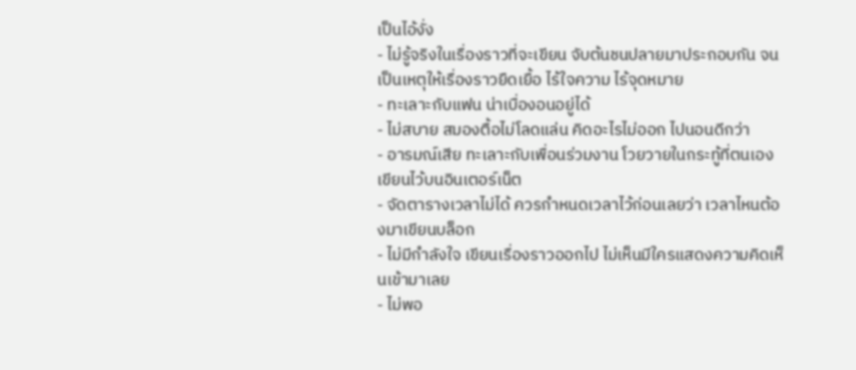เป็นไอ้งั่ง
- ไม่รู้จริงในเรื่องราวที่จะเขียน จับต้นชนปลายมาประกอบกัน จนเป็นเหตุให้เรื่องราวยืดเยื้อ ไร้ใจความ ไร้จุดหมาย
- ทะเลาะกับแฟน น่าเบื่องอนอยู่ได้
- ไม่สบาย สมองตื้อไม่โลดแล่น คิดอะไรไม่ออก ไปนอนดีกว่า
- อารมณ์เสีย ทะเลาะกับเพื่อนร่วมงาน โวยวายในกระทู้ที่ตนเองเขียนไว้บนอินเตอร์เน็ต
- จัดตารางเวลาไม่ได้ ควรกำหนดเวลาไว้ก่อนเลยว่า เวลาไหนต้องมาเขียนบล็อก
- ไม่มีกำลังใจ เขียนเรื่องราวออกไป ไม่เห็นมีใครแสดงความคิดเห็นเข้ามาเลย
- ไม่พอ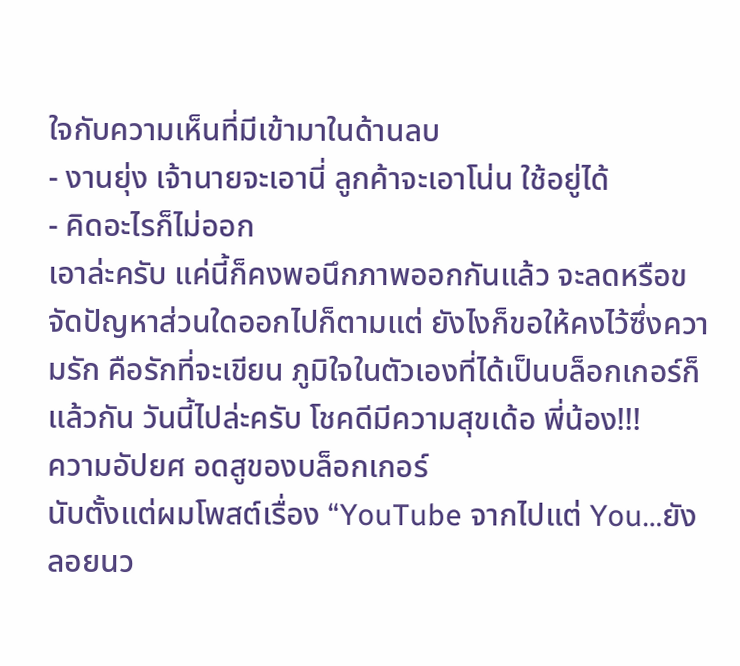ใจกับความเห็นที่มีเข้ามาในด้านลบ
- งานยุ่ง เจ้านายจะเอานี่ ลูกค้าจะเอาโน่น ใช้อยู่ได้
- คิดอะไรก็ไม่ออก
เอาล่ะครับ แค่นี้ก็คงพอนึกภาพออกกันแล้ว จะลดหรือขจัดปัญหาส่วนใดออกไปก็ตามแต่ ยังไงก็ขอให้คงไว้ซึ่งความรัก คือรักที่จะเขียน ภูมิใจในตัวเองที่ได้เป็นบล็อกเกอร์ก็แล้วกัน วันนี้ไปล่ะครับ โชคดีมีความสุขเด้อ พี่น้อง!!!
ความอัปยศ อดสูของบล็อกเกอร์
นับตั้งแต่ผมโพสต์เรื่อง “YouTube จากไปแต่ You…ยังลอยนว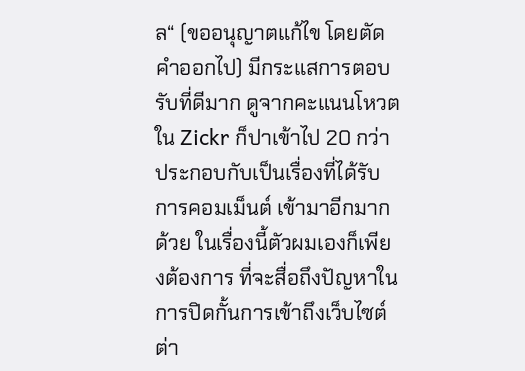ล“ (ขออนุญาตแก้ไข โดยตัดคำออกไป) มีกระแสการตอบรับที่ดีมาก ดูจากคะแนนโหวตใน Zickr ก็ปาเข้าไป 20 กว่า ประกอบกับเป็นเรื่องที่ได้รับการคอมเม็นต์ เข้ามาอีกมากด้วย ในเรื่องนี้ตัวผมเองก็เพียงต้องการ ที่จะสื่อถึงปัญหาในการปิดกั้นการเข้าถึงเว็บไซต์ต่า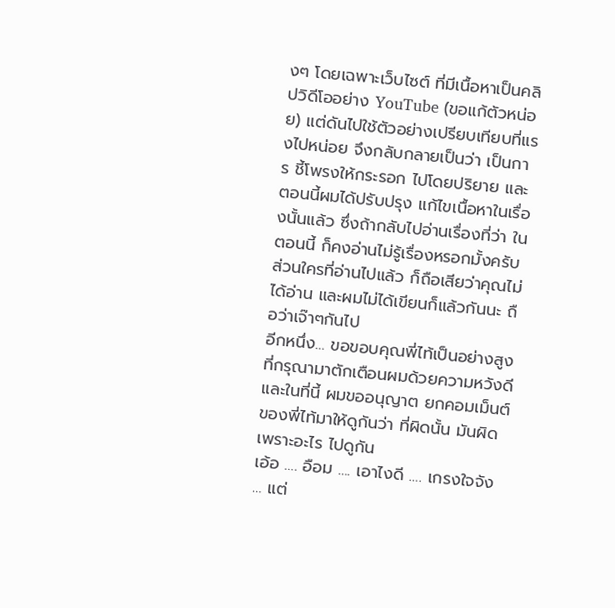งๆ โดยเฉพาะเว็บไซต์ ที่มีเนื้อหาเป็นคลิปวิดีโออย่าง YouTube (ขอแก้ตัวหน่อย) แต่ดันไปใช้ตัวอย่างเปรียบเทียบที่แรงไปหน่อย จึงกลับกลายเป็นว่า เป็นการ ชี้โพรงให้กระรอก ไปโดยปริยาย และตอนนี้ผมได้ปรับปรุง แก้ไขเนื้อหาในเรื่องนั้นแล้ว ซึ่งถ้ากลับไปอ่านเรื่องที่ว่า ในตอนนี้ ก็คงอ่านไม่รู้เรื่องหรอกมั้งครับ ส่วนใครที่อ่านไปแล้ว ก็ถือเสียว่าคุณไม่ได้อ่าน และผมไม่ได้เขียนก็แล้วกันนะ ถือว่าเจ๊าๆกันไป
อีกหนึ่ง… ขอขอบคุณพี่ไท้เป็นอย่างสูง ที่กรุณามาตักเตือนผมด้วยความหวังดี และในที่นี้ ผมขออนุญาต ยกคอมเม็นต์ของพี่ไท้มาให้ดูกันว่า ที่ผิดนั้น มันผิดเพราะอะไร ไปดูกัน
เอ้อ …. อือม …. เอาไงดี …. เกรงใจจัง … แต่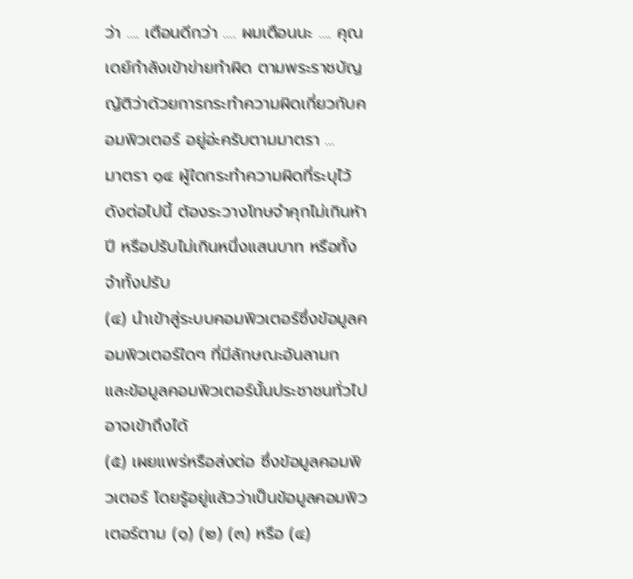ว่า …. เตือนดีกว่า …. ผมเตือนนะ …. คุณเดย์กำลังเข้าข่ายทำผิด ตามพระราชบัญญัติว่าด้วยการกระทำความผิดเกี่ยวกับคอมพิวเตอร์ อยู่อ่ะครับตามมาตรา …
มาตรา ๑๔ ผู้ใดกระทำความผิดที่ระบุไว้ดังต่อไปนี้ ต้องระวางโทษจำคุกไม่เกินห้าปี หรือปรับไม่เกินหนึ่งแสนบาท หรือทั้งจำทั้งปรับ
(๔) นำเข้าสู่ระบบคอมพิวเตอร์ซึ่งข้อมูลคอมพิวเตอร์ใดๆ ที่มีลักษณะอันลามก และข้อมูลคอมพิวเตอร์นั้นประชาชนทั่วไปอาจเข้าถึงได้
(๕) เผยแพร่หรือส่งต่อ ซึ่งข้อมูลคอมพิวเตอร์ โดยรู้อยู่แล้วว่าเป็นข้อมูลคอมพิวเตอร์ตาม (๑) (๒) (๓) หรือ (๔)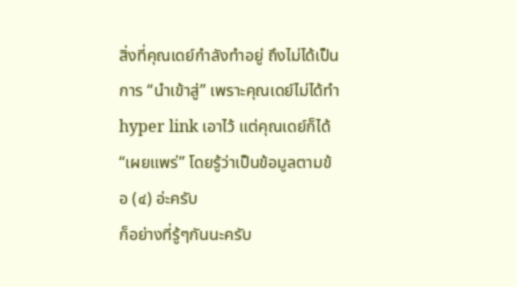สิ่งที่คุณเดย์กำลังทำอยู่ ถึงไม่ได้เป็นการ “นำเข้าสู่” เพราะคุณเดย์ไม่ได้ทำ hyper link เอาไว้ แต่คุณเดย์ก็ได้ “เผยแพร่” โดยรู้ว่าเป็นข้อมูลตามข้อ (๔) อ่ะครับ
ก็อย่างที่รู้ๆกันนะครับ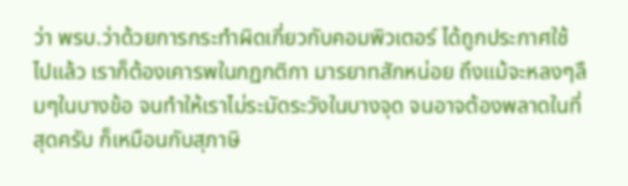ว่า พรบ.ว่าด้วยการกระทำผิดเกี่ยวกับคอมพิวเตอร์ ได้ถูกประกาศใช้ไปแล้ว เราก็ต้องเคารพในกฏกติกา มารยาทสักหน่อย ถึงแม้จะหลงๆลืมๆในบางข้อ จนทำให้เราไม่ระมัดระวังในบางจุด จนอาจต้องพลาดในที่สุดครับ ก็เหมือนกับสุภาษิ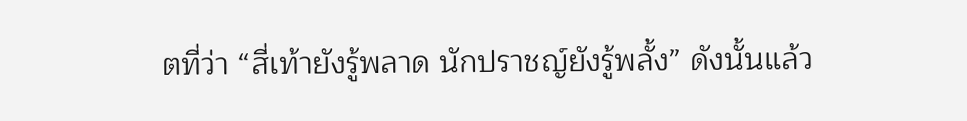ตที่ว่า “สี่เท้ายังรู้พลาด นักปราชญ์ยังรู้พลั้ง” ดังนั้นแล้ว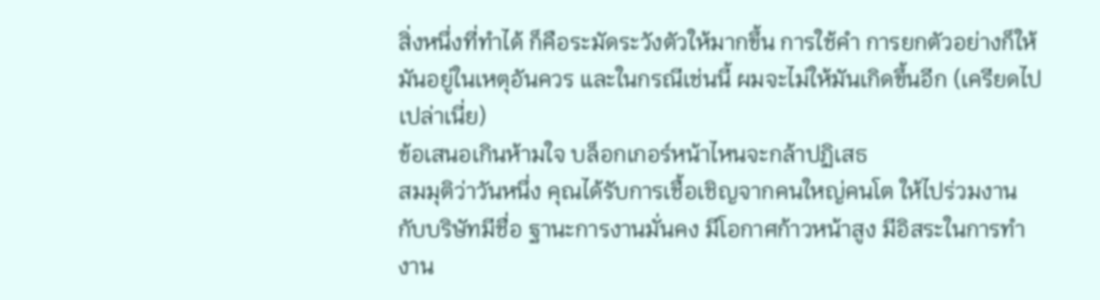สิ่งหนึ่งที่ทำได้ ก็คือระมัดระวังตัวให้มากขึ้น การใช้คำ การยกตัวอย่างก็ให้มันอยู่ในเหตุอันควร และในกรณีเช่นนี้ ผมจะไม่ให้มันเกิดขึ้นอีก (เครียดไปเปล่าเนี่ย)
ข้อเสนอเกินห้ามใจ บล็อกเกอร์หน้าไหนจะกล้าปฏิเสธ
สมมุติว่าวันหนึ่ง คุณได้รับการเชื้อเชิญจากคนใหญ่คนโต ให้ไปร่วมงานกับบริษัทมีชื่อ ฐานะการงานมั่นคง มีโอกาศก้าวหน้าสูง มีอิสระในการทำงาน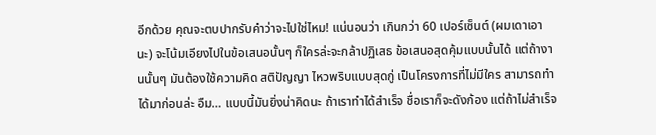อีกด้วย คุณจะตบปากรับคำว่าจะไปใช่ไหม! แน่นอนว่า เกินกว่า 60 เปอร์เซ็นต์ (ผมเดาเอานะ) จะโน้มเอียงไปในข้อเสนอนั้นๆ ก็ใครล่ะจะกล้าปฏิเสธ ข้อเสนอสุดคุ้มแบบนั้นได้ แต่ถ้างานนั้นๆ มันต้องใช้ความคิด สติปัญญา ไหวพริบแบบสุดกู่ เป็นโครงการที่ไม่มีใคร สามารถทำได้มาก่อนล่ะ อืม… แบบนี้มันยิ่งน่าคิดนะ ถ้าเราทำได้สำเร็จ ชื่อเราก็จะดังก้อง แต่ถ้าไม่สำเร็จ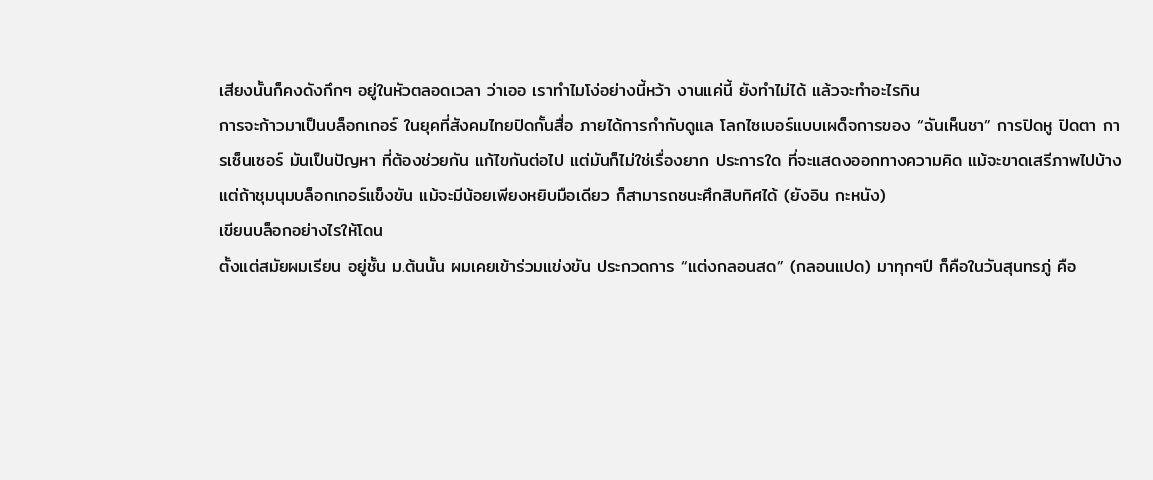เสียงนั้นก็คงดังกึกๆ อยู่ในหัวตลอดเวลา ว่าเออ เราทำไมโง่อย่างนี้หว้า งานแค่นี้ ยังทำไม่ได้ แล้วจะทำอะไรกิน
การจะก้าวมาเป็นบล็อกเกอร์ ในยุคที่สังคมไทยปิดกั้นสื่อ ภายได้การกำกับดูแล โลกไซเบอร์แบบเผด็จการของ “ฉันเห็นชา” การปิดหู ปิดตา การเซ็นเซอร์ มันเป็นปัญหา ที่ต้องช่วยกัน แก้ไขกันต่อไป แต่มันก็ไม่ใช่เรื่องยาก ประการใด ที่จะแสดงออกทางความคิด แม้จะขาดเสรีภาพไปบ้าง แต่ถ้าชุมนุมบล็อกเกอร์แข็งขัน แม้จะมีน้อยเพียงหยิบมือเดียว ก็สามารถชนะศึกสิบทิศได้ (ยังอิน กะหนัง)
เขียนบล็อกอย่างไรให้โดน
ตั้งแต่สมัยผมเรียน อยู่ชั้น ม.ต้นนั้น ผมเคยเข้าร่วมแข่งขัน ประกวดการ “แต่งกลอนสด” (กลอนแปด) มาทุกๆปี ก็คือในวันสุนทรภู่ คือ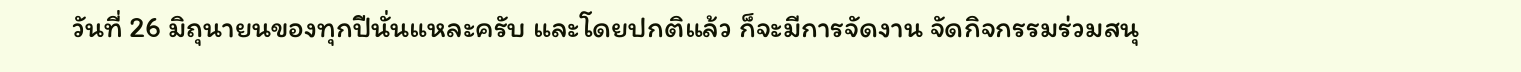วันที่ 26 มิถุนายนของทุกปีนั่นแหละครับ และโดยปกติแล้ว ก็จะมีการจัดงาน จัดกิจกรรมร่วมสนุ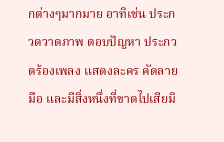กต่างๆมากมาย อาทิเช่น ประกวดวาดภาพ ตอบปัญหา ประกวดร้องเพลง แสดงละคร คัดลายมือ และมีสิ่งหนึ่งที่ขาดไปเสียมิ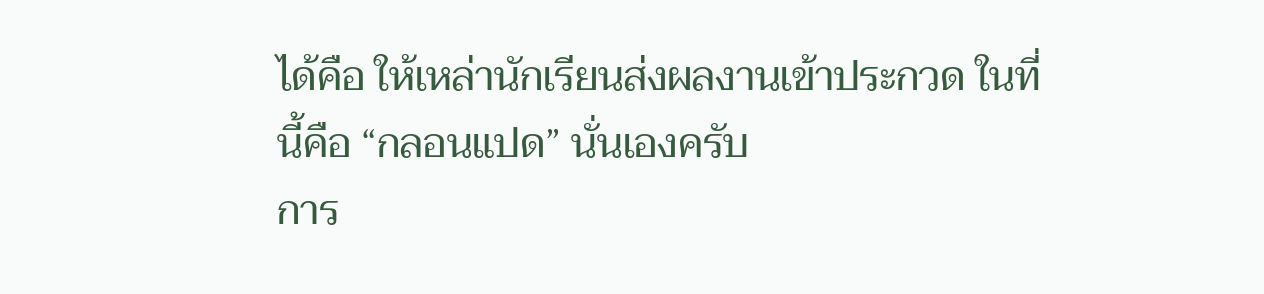ได้คือ ให้เหล่านักเรียนส่งผลงานเข้าประกวด ในที่นี้คือ “กลอนแปด” นั่นเองครับ
การ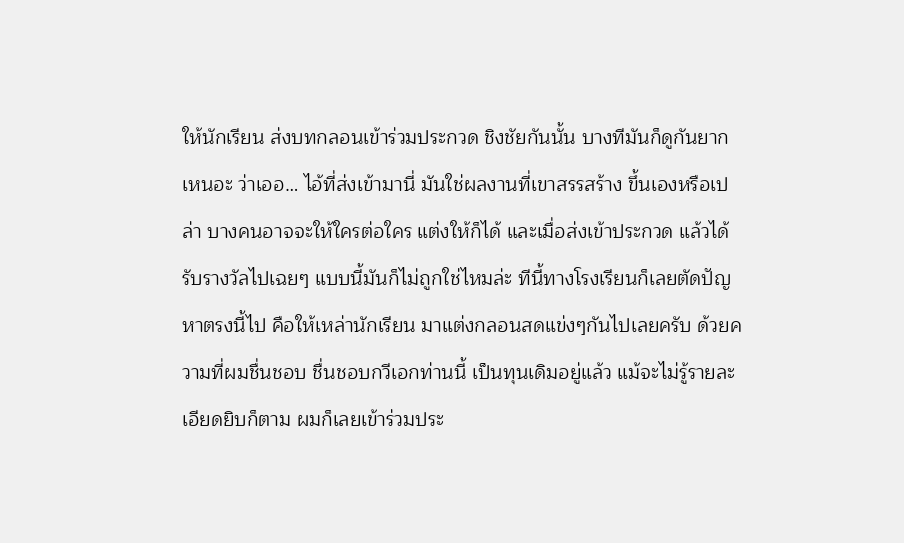ให้นักเรียน ส่งบทกลอนเข้าร่วมประกวด ชิงชัยกันนั้น บางทีมันก็ดูกันยากเหนอะ ว่าเออ… ไอ้ที่ส่งเข้ามานี่ มันใช่ผลงานที่เขาสรรสร้าง ขึ้นเองหรือเปล่า บางคนอาจจะให้ใครต่อใคร แต่งให้ก็ได้ และเมื่อส่งเข้าประกวด แล้วได้รับรางวัลไปเฉยๆ แบบนี้มันก็ไม่ถูกใช่ไหมล่ะ ทีนี้ทางโรงเรียนก็เลยตัดปัญหาตรงนี้ไป คือให้เหล่านักเรียน มาแต่งกลอนสดแข่งๆกันไปเลยครับ ด้วยความที่ผมชื่นชอบ ชื่นชอบกวีเอกท่านนี้ เป็นทุนเดิมอยู่แล้ว แม้จะไม่รู้รายละเอียดยิบก็ตาม ผมก็เลยเข้าร่วมประ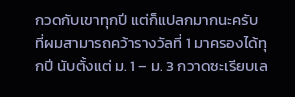กวดกับเขาทุกปี แต่ก็แปลกมากนะครับ ที่ผมสามารถคว้ารางวัลที่ 1 มาครองได้ทุกปี นับตั้งแต่ ม. 1 – ม. 3 กวาดซะเรียบเล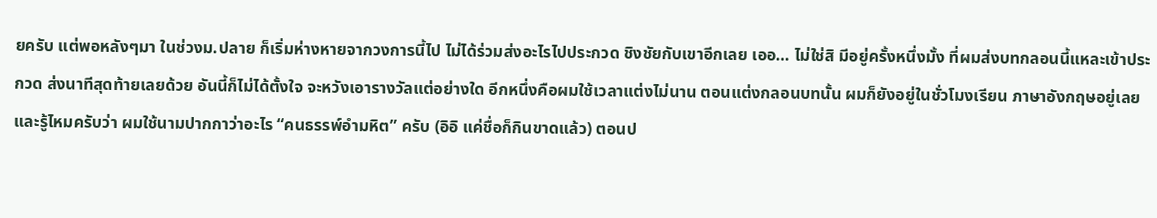ยครับ แต่พอหลังๆมา ในช่วงม.ปลาย ก็เริ่มห่างหายจากวงการนี้ไป ไม่ได้ร่วมส่งอะไรไปประกวด ชิงชัยกับเขาอีกเลย เออ… ไม่ใช่สิ มีอยู่ครั้งหนึ่งมั้ง ที่ผมส่งบทกลอนนี้แหละเข้าประกวด ส่งนาทีสุดท้ายเลยด้วย อันนี้ก็ไม่ได้ตั้งใจ จะหวังเอารางวัลแต่อย่างใด อีกหนึ่งคือผมใช้เวลาแต่งไม่นาน ตอนแต่งกลอนบทนั้น ผมก็ยังอยู่ในชั่วโมงเรียน ภาษาอังกฤษอยู่เลย และรู้ไหมครับว่า ผมใช้นามปากกาว่าอะไร “คนธรรพ์อำมหิต” ครับ (อิอิ แค่ชื่อก็กินขาดแล้ว) ตอนป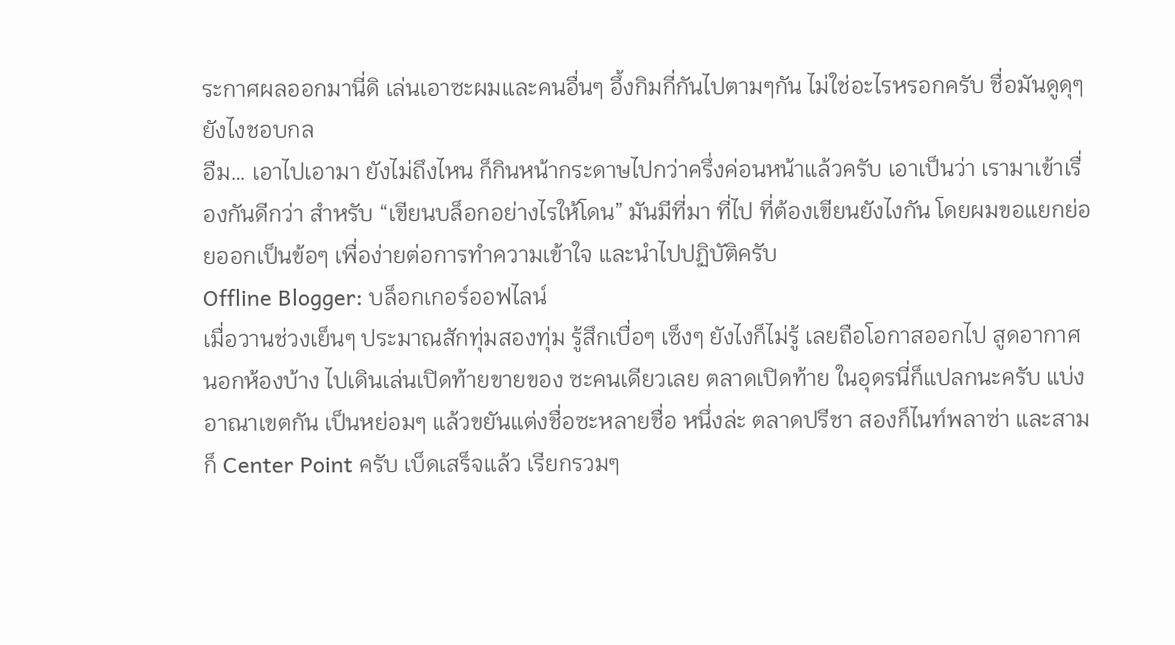ระกาศผลออกมานี่ดิ เล่นเอาซะผมและคนอื่นๆ อึ้งกิมกี่กันไปตามๆกัน ไม่ใช่อะไรหรอกครับ ชื่อมันดูดุๆยังไงชอบกล
อืม… เอาไปเอามา ยังไม่ถึงไหน ก็กินหน้ากระดาษไปกว่าครึ่งค่อนหน้าแล้วครับ เอาเป็นว่า เรามาเข้าเรื่องกันดีกว่า สำหรับ “เขียนบล็อกอย่างไรให้โดน” มันมีที่มา ที่ไป ที่ต้องเขียนยังไงกัน โดยผมขอแยกย่อยออกเป็นข้อๆ เพื่อง่ายต่อการทำความเข้าใจ และนำไปปฏิบัติครับ
Offline Blogger: บล็อกเกอร์ออฟไลน์
เมื่อวานช่วงเย็นๆ ประมาณสักทุ่มสองทุ่ม รู้สึกเบื่อๆ เซ็งๆ ยังไงก็ไม่รู้ เลยถือโอกาสออกไป สูดอากาศนอกห้องบ้าง ไปเดินเล่นเปิดท้ายขายของ ซะคนเดียวเลย ตลาดเปิดท้าย ในอุดรนี่ก็แปลกนะครับ แบ่งอาณาเขตกัน เป็นหย่อมๆ แล้วขยันแต่งชื่อซะหลายชื่อ หนึ่งล่ะ ตลาดปรีชา สองก็ไนท์พลาซ่า และสามก็ Center Point ครับ เบ็ดเสร็จแล้ว เรียกรวมๆ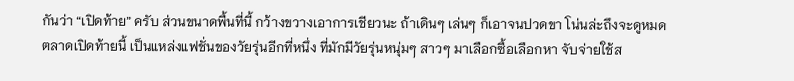กันว่า “เปิดท้าย” ครับ ส่วนขนาดพื้นที่นี้ กว้างขวางเอาการเชียวนะ ถ้าเดินๆ เล่นๆ ก็เอาจนปวดขา โน่นล่ะถึงจะดูหมด
ตลาดเปิดท้ายนี้ เป็นแหล่งแฟชั่นของวัยรุ่นอีกที่หนึ่ง ที่มักมีวัยรุ่นหนุ่มๆ สาวๆ มาเลือกซื้อเลือกหา จับจ่ายใช้ส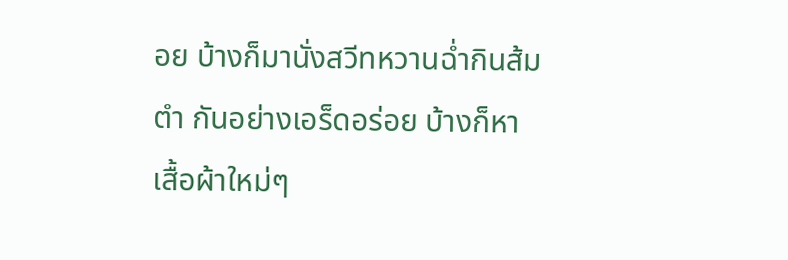อย บ้างก็มานั่งสวีทหวานฉ่ำกินส้มตำ กันอย่างเอร็ดอร่อย บ้างก็หาเสื้อผ้าใหม่ๆ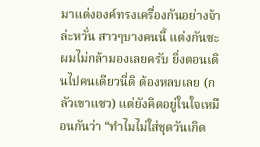มาแต่งองค์ทรงเครื่องกันอย่างจ้าล่ะหวั่น สาวๆบางคนนี้ แต่งกันซะผมไม่กล้ามองเลยครับ ยิ่งตอนเดินไปคนเดียวนี่ดิ ต้องหลบเลย (กลัวเขาแซว) แต่ยังคิดอยู่ในใจเหมือนกันว่า “ทำไมไม่ใส่ชุดวันเกิด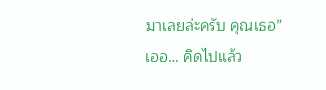มาเลยล่ะครับ คุณเธอ” เออ… คิดไปแล้ว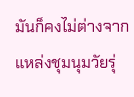มันก็คงไม่ต่างจากแหล่งชุมนุมวัยรุ่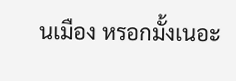นเมือง หรอกมั้งเนอะ